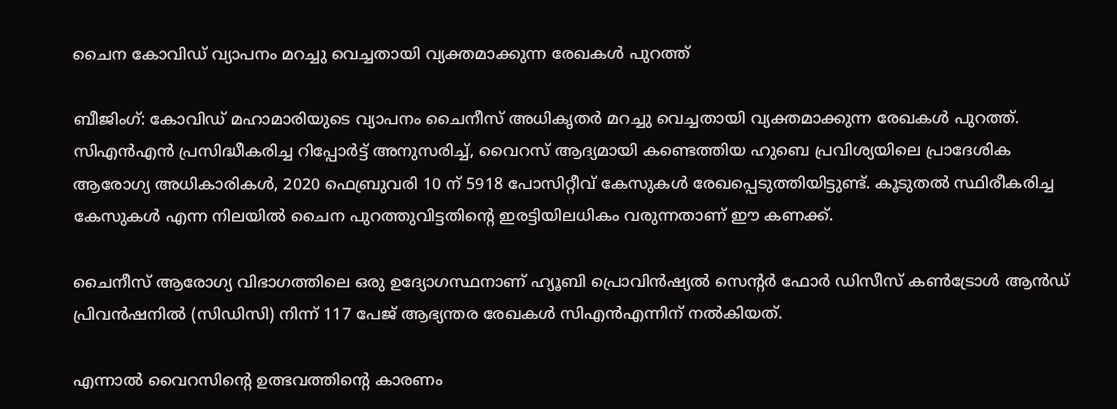ചൈന കോവിഡ് വ്യാപനം മറച്ചു വെച്ചതായി വ്യക്തമാക്കുന്ന രേഖകൾ പുറത്ത്

ബീജിംഗ്: കോവിഡ് മഹാമാരിയുടെ വ്യാപനം ചൈനീസ് അധികൃതർ മറച്ചു വെച്ചതായി വ്യക്തമാക്കുന്ന രേഖകൾ പുറത്ത്. സി‌എൻ‌എൻ പ്രസിദ്ധീകരിച്ച റിപ്പോർട്ട് അനുസരിച്ച്, വൈറസ് ആദ്യമായി കണ്ടെത്തിയ ഹുബെ പ്രവിശ്യയിലെ പ്രാദേശിക ആരോഗ്യ അധികാരികൾ, 2020 ഫെബ്രുവരി 10 ന് 5918 പോസിറ്റീവ് കേസുകൾ രേഖപ്പെടുത്തിയിട്ടുണ്ട്. കൂടുതൽ സ്ഥിരീകരിച്ച കേസുകൾ എന്ന നിലയിൽ ചൈന പുറത്തുവിട്ടതിന്റെ ഇരട്ടിയിലധികം വരുന്നതാണ് ഈ കണക്ക്.

ചൈനീസ് ആരോഗ്യ വിഭാഗത്തിലെ ഒരു ഉദ്യോഗസ്ഥനാണ് ഹ്യൂബി പ്രൊവിൻഷ്യൽ സെന്റർ ഫോർ ഡിസീസ് കൺട്രോൾ ആൻഡ് പ്രിവൻഷനിൽ (സിഡിസി) നിന്ന് 117 പേജ് ആഭ്യന്തര രേഖകൾ സിഎൻഎന്നിന് നൽകിയത്.

എന്നാൽ വൈറസിന്റെ ഉത്ഭവത്തിന്റെ കാരണം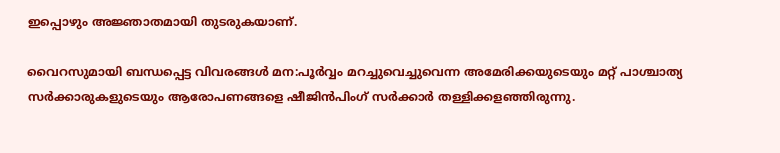ഇപ്പൊഴും അജ്ഞാതമായി തുടരുകയാണ്.

വൈറസുമായി ബന്ധപ്പെട്ട വിവരങ്ങൾ മന:പൂർവ്വം മറച്ചുവെച്ചുവെന്ന അമേരിക്കയുടെയും മറ്റ് പാശ്ചാത്യ സർക്കാരുകളുടെയും ആരോപണങ്ങളെ ഷീജിൻ‌പിംഗ് സർക്കാർ തള്ളിക്കളഞ്ഞിരുന്നു.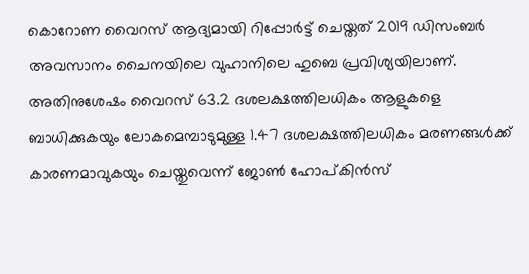കൊറോണ വൈറസ് ആദ്യമായി റിപ്പോർട്ട് ചെയ്തത് 2019 ഡിസംബർ അവസാനം ചൈനയിലെ വുഹാനിലെ ഹുബെ പ്രവിശ്യയിലാണ്. അതിനുശേഷം വൈറസ് 63.2 ദശലക്ഷത്തിലധികം ആളുകളെ ബാധിക്കുകയും ലോകമെമ്പാടുമുള്ള 1.47 ദശലക്ഷത്തിലധികം മരണങ്ങൾക്ക് കാരണമാവുകയും ചെയ്തുവെന്ന് ജോൺ ഹോപ്കിൻസ്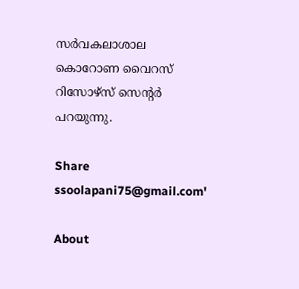സർവകലാശാല കൊറോണ വൈറസ് റിസോഴ്‌സ് സെന്റർ പറയുന്നു.

Share
ssoolapani75@gmail.com'

About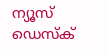ന്യൂസ് ഡെസ്ക്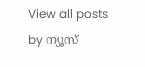View all posts by ന്യൂസ്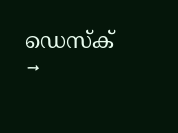ഡെസ്ക് →